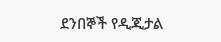ደንበኞች የዲጂታል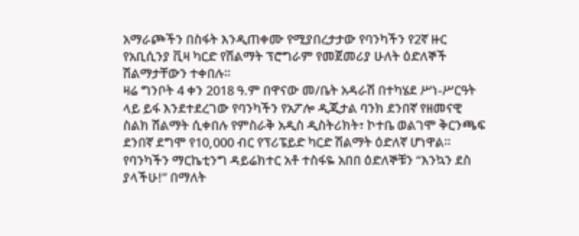አማራጮችን በስፋት እንዲጠቀሙ የሚያበረታታው የባንካችን የ2ኛ ዙር የአቢሲንያ ቪዛ ካርድ የሽልማት ፕሮግራም የመጀመሪያ ሁለት ዕድለኞች ሽልማታቸውን ተቀበሉ።
ዛሬ ግንቦት 4 ቀን 2018 ዓ.ም በዋናው መ/ቤት አዳራሽ በተካሄደ ሥነ-ሥርዓት ላይ ይፋ እንደተደረገው የባንካችን የአፖሎ ዲጂታል ባንክ ደንበኛ የዘመናዊ ስልክ ሽልማት ሲቀበሉ የምስራቅ አዲስ ዲስትሪክት፣ ኮተቤ ወልገሞ ቅርንጫፍ ደንበኛ ደግሞ የ10,000 ብር የፕሪፔይድ ካርድ ሽልማት ዕድለኛ ሆነዋል።
የባንካችን ማርኬቲንግ ዳይሬክተር አቶ ተስፋዬ አበበ ዕድለኞቹን “እንኳን ደስ ያላችሁ!” በማለት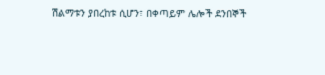ሽልማቱን ያበረከቱ ሲሆን፣ በቀጣይም ሌሎች ደንበኞች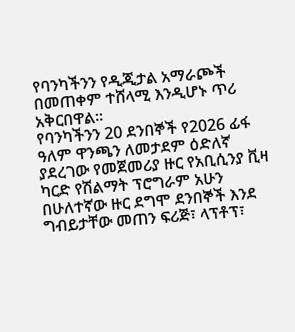የባንካችንን የዲጂታል አማራጮች በመጠቀም ተሸላሚ እንዲሆኑ ጥሪ አቅርበዋል።
የባንካችንን 20 ደንበኞች የ2026 ፊፋ ዓለም ዋንጫን ለመታደም ዕድለኛ ያደረገው የመጀመሪያ ዙር የአቢሲንያ ቪዛ ካርድ የሽልማት ፕሮግራም አሁን በሁለተኛው ዙር ደግሞ ደንበኞች እንደ ግብይታቸው መጠን ፍሪጅ፣ ላፕቶፕ፣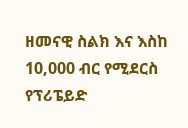ዘመናዊ ስልክ እና እስከ 10,000 ብር የሚደርስ የፕሪፔይድ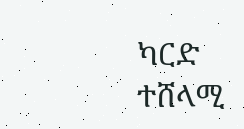ካርድ ተሸላሚ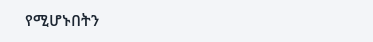የሚሆኑበትን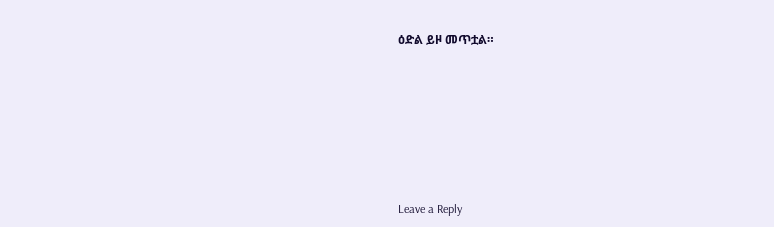ዕድል ይዞ መጥቷል።








Leave a Reply